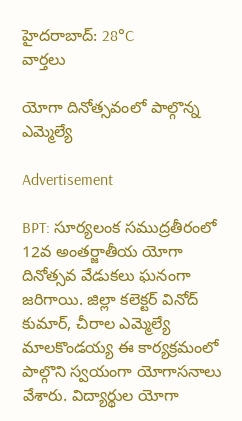హైదరాబాద్: 28°C
వార్తలు

యోగా దినోత్సవంలో పాల్గొన్న ఎమ్మెల్యే

Advertisement

BPT: సూర్యలంక సముద్రతీరంలో 12వ అంతర్జాతీయ యోగా దినోత్సవ వేడుకలు ఘనంగా జరిగాయి. జిల్లా కలెక్టర్ వినోద్ కుమార్, చీరాల ఎమ్మెల్యే మాలకొండయ్య ఈ కార్యక్రమంలో పాల్గొని స్వయంగా యోగాసనాలు వేశారు. విద్యార్థుల యోగా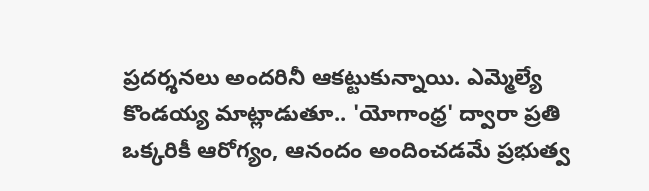ప్రదర్శనలు అందరినీ ఆకట్టుకున్నాయి. ఎమ్మెల్యే కొండయ్య మాట్లాడుతూ.. 'యోగాంధ్ర' ద్వారా ప్రతి ఒక్కరికీ ఆరోగ్యం, ఆనందం అందించడమే ప్రభుత్వ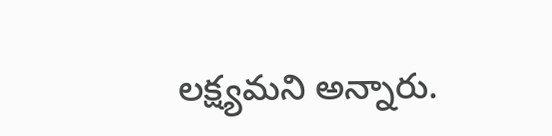లక్ష్యమని అన్నారు.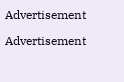Advertisement

Advertisement